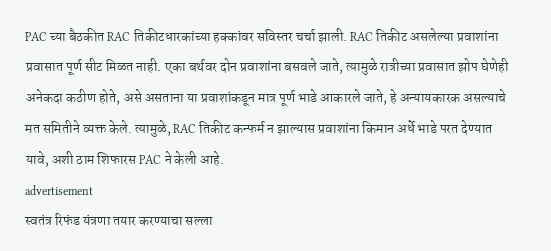PAC च्या बैठकीत RAC तिकीटधारकांच्या हक्कांवर सविस्तर चर्चा झाली. RAC तिकीट असलेल्या प्रवाशांना प्रवासात पूर्ण सीट मिळत नाही. एका बर्थवर दोन प्रवाशांना बसवले जाते, त्यामुळे रात्रीच्या प्रवासात झोप घेणेही अनेकदा कठीण होते, असे असताना या प्रवाशांकडून मात्र पूर्ण भाडे आकारले जाते, हे अन्यायकारक असल्याचे मत समितीने व्यक्त केले. त्यामुळे, RAC तिकीट कन्फर्म न झाल्यास प्रवाशांना किमान अर्धे भाडे परत देण्यात यावे, अशी ठाम शिफारस PAC ने केली आहे.
advertisement
स्वतंत्र रिफंड यंत्रणा तयार करण्याचा सल्ला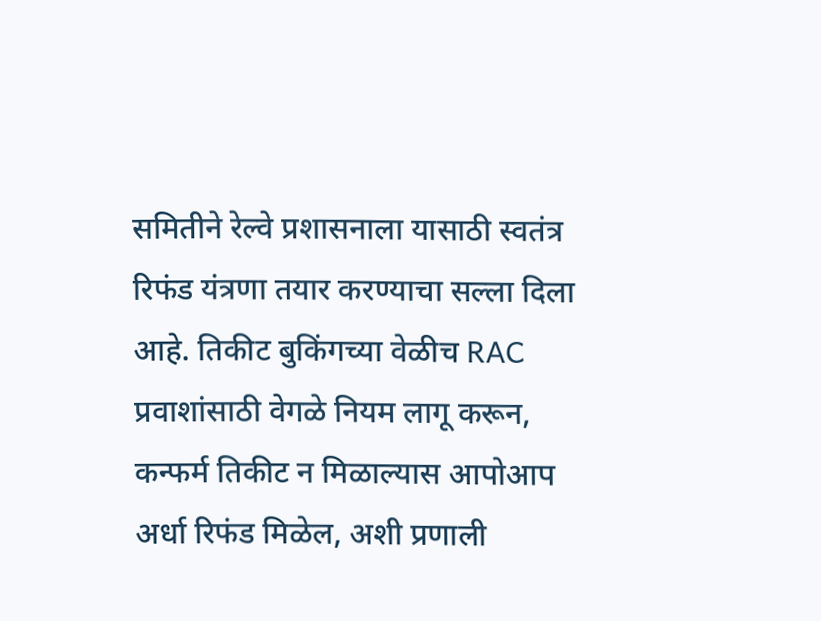समितीने रेल्वे प्रशासनाला यासाठी स्वतंत्र रिफंड यंत्रणा तयार करण्याचा सल्ला दिला आहे. तिकीट बुकिंगच्या वेळीच RAC प्रवाशांसाठी वेगळे नियम लागू करून, कन्फर्म तिकीट न मिळाल्यास आपोआप अर्धा रिफंड मिळेल, अशी प्रणाली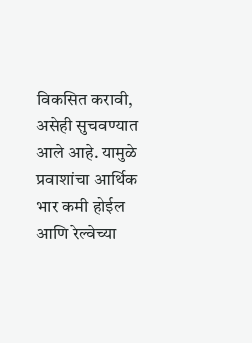विकसित करावी, असेही सुचवण्यात आले आहे. यामुळे प्रवाशांचा आर्थिक भार कमी होईल आणि रेल्वेच्या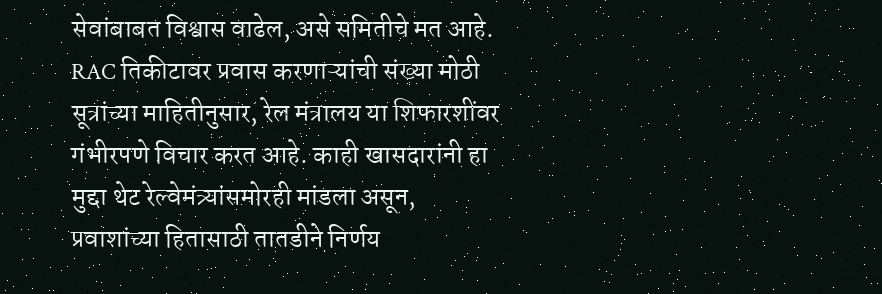सेवांबाबत विश्वास वाढेल, असे समितीचे मत आहे.
RAC तिकीटावर प्रवास करणाऱ्यांची संख्या मोठी
सूत्रांच्या माहितीनुसार, रेल मंत्रालय या शिफारशींवर गंभीरपणे विचार करत आहे. काही खासदारांनी हा मुद्दा थेट रेल्वेमंत्र्यांसमोरही मांडला असून, प्रवाशांच्या हितासाठी तातडीने निर्णय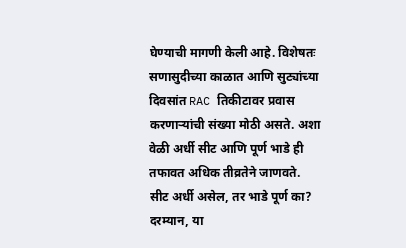घेण्याची मागणी केली आहे. विशेषतः सणासुदीच्या काळात आणि सुट्यांच्या दिवसांत RAC तिकीटावर प्रवास करणाऱ्यांची संख्या मोठी असते. अशा वेळी अर्धी सीट आणि पूर्ण भाडे ही तफावत अधिक तीव्रतेने जाणवते.
सीट अर्धी असेल, तर भाडे पूर्ण का?
दरम्यान, या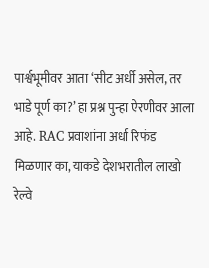पार्श्वभूमीवर आता ‘सीट अर्धी असेल, तर भाडे पूर्ण का?’ हा प्रश्न पुन्हा ऐरणीवर आला आहे. RAC प्रवाशांना अर्धा रिफंड मिळणार का, याकडे देशभरातील लाखो रेल्वे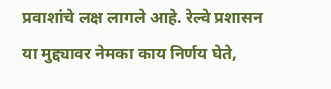प्रवाशांचे लक्ष लागले आहे. रेल्वे प्रशासन या मुद्द्यावर नेमका काय निर्णय घेते,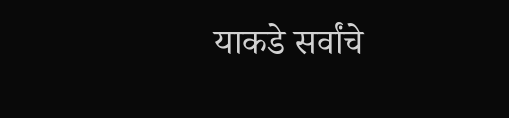याकडे सर्वांचे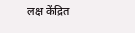लक्ष केंद्रित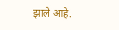झाले आहे.